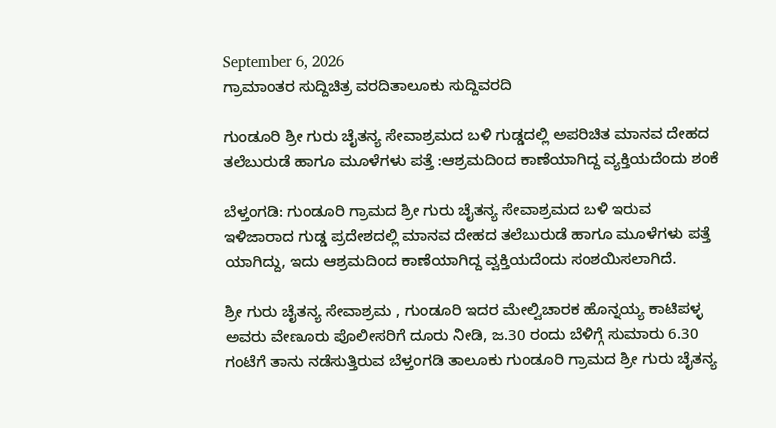September 6, 2026
ಗ್ರಾಮಾಂತರ ಸುದ್ದಿಚಿತ್ರ ವರದಿತಾಲೂಕು ಸುದ್ದಿವರದಿ

ಗುಂಡೂರಿ ಶ್ರೀ ಗುರು ಚೈತನ್ಯ ಸೇವಾಶ್ರಮದ ಬಳಿ ಗುಡ್ಡದಲ್ಲಿ ಅಪರಿಚಿತ ಮಾನವ ದೇಹದ ತಲೆಬುರುಡೆ ಹಾಗೂ ಮೂಳೆಗಳು ಪತ್ತೆ :ಆಶ್ರಮದಿಂದ ಕಾಣೆಯಾಗಿದ್ದ ವ್ಯಕ್ತಿಯದೆಂದು ಶಂಕೆ

ಬೆಳ್ತಂಗಡಿ: ಗುಂಡೂರಿ ಗ್ರಾಮದ ಶ್ರೀ ಗುರು ಚೈತನ್ಯ ಸೇವಾಶ್ರಮದ ಬಳಿ ಇರುವ ಇಳಿಜಾರಾದ ಗುಡ್ಡ ಪ್ರದೇಶದಲ್ಲಿ ಮಾನವ ದೇಹದ ತಲೆಬುರುಡೆ ಹಾಗೂ ಮೂಳೆಗಳು ಪತ್ತೆ ಯಾಗಿದ್ದು, ಇದು ಆಶ್ರಮದಿಂದ ಕಾಣೆಯಾಗಿದ್ದ ವ್ವಕ್ತಿಯದೆಂದು ಸಂಶಯಿಸಲಾಗಿದೆ.

ಶ್ರೀ ಗುರು ಚೈತನ್ಯ ಸೇವಾಶ್ರಮ , ಗುಂಡೂರಿ ಇದರ ಮೇಲ್ವಿಚಾರಕ ಹೊನ್ನಯ್ಯ ಕಾಟಿಪಳ್ಳ ಅವರು ವೇಣೂರು ಪೊಲೀಸರಿಗೆ ದೂರು ನೀಡಿ, ಜ.30 ರಂದು ಬೆಳಿಗ್ಗೆ ಸುಮಾರು 6.30 ಗಂಟೆಗೆ ತಾನು ನಡೆಸುತ್ತಿರುವ ಬೆಳ್ತಂಗಡಿ ತಾಲೂಕು ಗುಂಡೂರಿ ಗ್ರಾಮದ ಶ್ರೀ ಗುರು ಚೈತನ್ಯ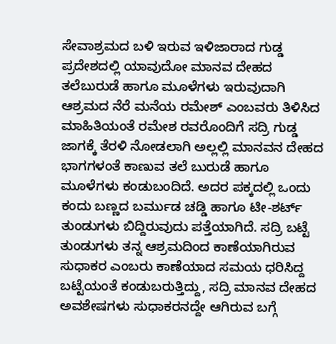ಸೇವಾಶ್ರಮದ ಬಳಿ ಇರುವ ಇಳಿಜಾರಾದ ಗುಡ್ಡ ಪ್ರದೇಶದಲ್ಲಿ ಯಾವುದೋ ಮಾನವ ದೇಹದ ತಲೆಬುರುಡೆ ಹಾಗೂ ಮೂಳೆಗಳು ಇರುವುದಾಗಿ ಆಶ್ರಮದ ನೆರೆ ಮನೆಯ ರಮೇಶ್ ಎಂಬವರು ತಿಳಿಸಿದ ಮಾಹಿತಿಯಂತೆ ರಮೇಶ ರವರೊಂದಿಗೆ ಸದ್ರಿ ಗುಡ್ಡ ಜಾಗಕ್ಕೆ ತೆರಳಿ ನೋಡಲಾಗಿ ಅಲ್ಲಲ್ಲಿ ಮಾನವನ ದೇಹದ ಭಾಗಗಳಂತೆ ಕಾಣುವ ತಲೆ ಬುರುಡೆ ಹಾಗೂ ಮೂಳೆಗಳು ಕಂಡುಬಂದಿದೆ. ಅದರ ಪಕ್ಕದಲ್ಲಿ ಒಂದು ಕಂದು ಬಣ್ಣದ ಬರ್ಮುಡ ಚಡ್ಡಿ ಹಾಗೂ ಟೀ-ಶರ್ಟ್‌ ತುಂಡುಗಳು ಬಿದ್ದಿರುವುದು ಪತ್ತೆಯಾಗಿದೆ. ಸದ್ರಿ ಬಟ್ಟೆ ತುಂಡುಗಳು ತನ್ನ ಆಶ್ರಮದಿಂದ ಕಾಣೆಯಾಗಿರುವ ಸುಧಾಕರ ಎಂಬರು ಕಾಣೆಯಾದ ಸಮಯ ಧರಿಸಿದ್ದ ಬಟ್ಟೆಯಂತೆ ಕಂಡುಬರುತ್ತಿದ್ದು, ಸದ್ರಿ ಮಾನವ ದೇಹದ ಅವಶೇಷಗಳು ಸುಧಾಕರನದ್ದೇ ಆಗಿರುವ ಬಗ್ಗೆ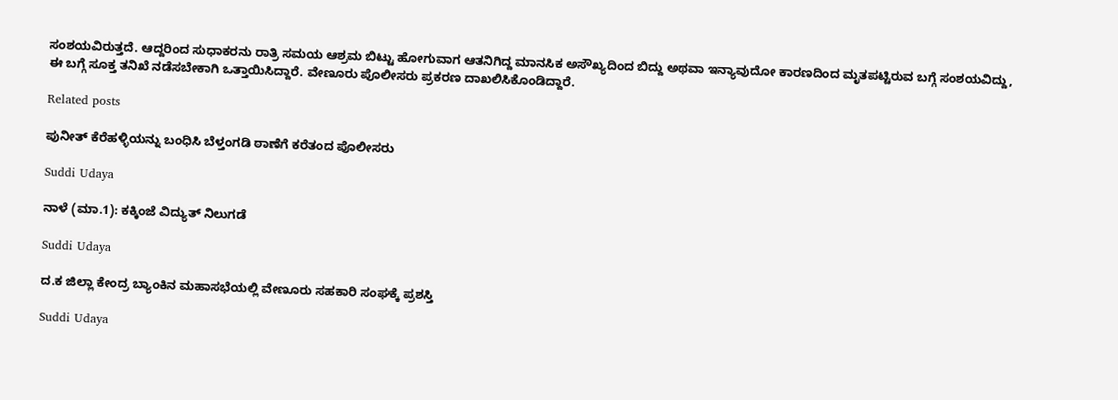ಸಂಶಯವಿರುತ್ತದೆ. ಆದ್ದರಿಂದ ಸುಧಾಕರನು ರಾತ್ರಿ ಸಮಯ ಆಶ್ರಮ ಬಿಟ್ಟು ಹೋಗುವಾಗ ಆತನಿಗಿದ್ದ ಮಾನಸಿಕ ಅಸೌಖ್ಯದಿಂದ ಬಿದ್ದು ಅಥವಾ ಇನ್ಯಾವುದೋ ಕಾರಣದಿಂದ ಮೃತಪಟ್ಟಿರುವ ಬಗ್ಗೆ ಸಂಶಯವಿದ್ದು, ಈ ಬಗ್ಗೆ ಸೂಕ್ತ ತನಿಖೆ ನಡೆಸಬೇಕಾಗಿ ಒತ್ತಾಯಿಸಿದ್ದಾರೆ. ವೇಣೂರು ಪೊಲೀಸರು ಪ್ರಕರಣ ದಾಖಲಿಸಿಕೊಂಡಿದ್ದಾರೆ.

Related posts

ಪುನೀತ್ ಕೆರೆಹಳ್ಳಿಯನ್ನು ಬಂಧಿಸಿ ಬೆಳ್ತಂಗಡಿ ಠಾಣೆಗೆ ಕರೆತಂದ ಪೊಲೀಸರು

Suddi Udaya

ನಾಳೆ (ಮಾ.1): ಕಕ್ಕಿಂಜೆ ವಿದ್ಯುತ್‌ ನಿಲುಗಡೆ

Suddi Udaya

ದ.ಕ ಜಿಲ್ಲಾ ಕೇಂದ್ರ ಬ್ಯಾಂಕಿನ ಮಹಾಸಭೆಯಲ್ಲಿ ವೇಣೂರು ಸಹಕಾರಿ ಸಂಘಕ್ಕೆ ಪ್ರಶಸ್ತಿ

Suddi Udaya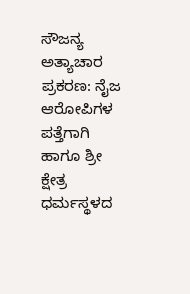ಸೌಜನ್ಯ ಅತ್ಯಾಚಾರ ಪ್ರಕರಣ: ನೈಜ ಆರೋಪಿಗಳ ಪತ್ತೆಗಾಗಿ ಹಾಗೂ ಶ್ರೀ ಕ್ಷೇತ್ರ ಧರ್ಮಸ್ಥಳದ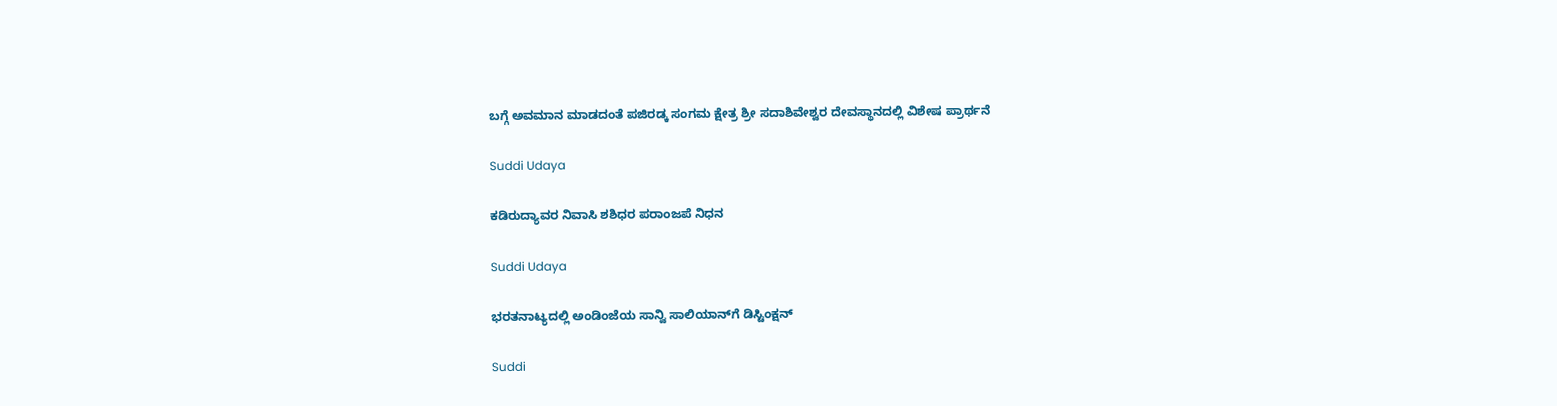ಬಗ್ಗೆ ಅವಮಾನ ಮಾಡದಂತೆ ಪಜಿರಡ್ಕ ಸಂಗಮ ಕ್ಷೇತ್ರ ಶ್ರೀ ಸದಾಶಿವೇಶ್ವರ ದೇವಸ್ಥಾನದಲ್ಲಿ ವಿಶೇಷ ಪ್ರಾರ್ಥನೆ

Suddi Udaya

ಕಡಿರುದ್ಯಾವರ ನಿವಾಸಿ ಶಶಿಧರ ಪರಾಂಜಪೆ ನಿಧನ

Suddi Udaya

ಭರತನಾಟ್ಯದಲ್ಲಿ ಅಂಡಿಂಜೆಯ ಸಾನ್ವಿ ಸಾಲಿಯಾನ್‌ಗೆ ಡಿಸ್ಟಿಂಕ್ಷನ್

Suddi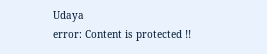Udaya
error: Content is protected !!